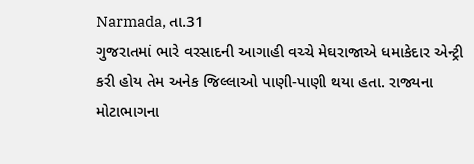Narmada, તા.31
ગુજરાતમાં ભારે વરસાદની આગાહી વચ્ચે મેઘરાજાએ ધમાકેદાર એન્ટ્રી કરી હોય તેમ અનેક જિલ્લાઓ પાણી-પાણી થયા હતા. રાજ્યના મોટાભાગના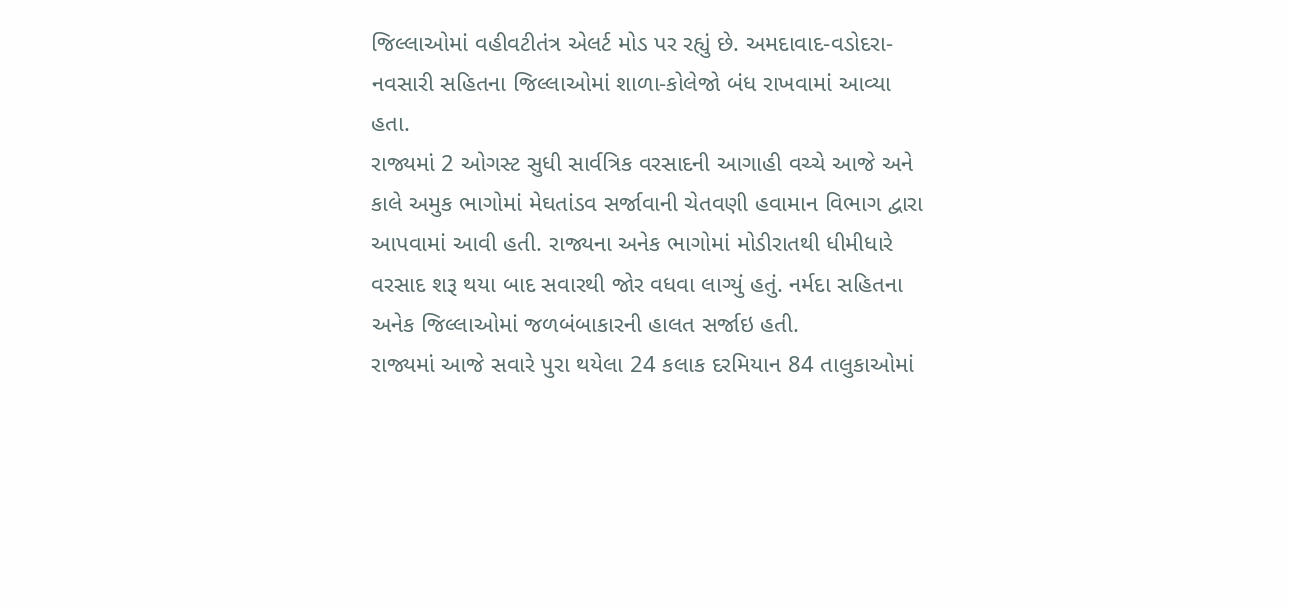જિલ્લાઓમાં વહીવટીતંત્ર એલર્ટ મોડ પર રહ્યું છે. અમદાવાદ-વડોદરા-નવસારી સહિતના જિલ્લાઓમાં શાળા-કોલેજો બંધ રાખવામાં આવ્યા હતા.
રાજ્યમાં 2 ઓગસ્ટ સુધી સાર્વત્રિક વરસાદની આગાહી વચ્ચે આજે અને કાલે અમુક ભાગોમાં મેઘતાંડવ સર્જાવાની ચેતવણી હવામાન વિભાગ દ્વારા આપવામાં આવી હતી. રાજ્યના અનેક ભાગોમાં મોડીરાતથી ધીમીધારે વરસાદ શરૂ થયા બાદ સવારથી જોર વધવા લાગ્યું હતું. નર્મદા સહિતના અનેક જિલ્લાઓમાં જળબંબાકારની હાલત સર્જાઇ હતી.
રાજ્યમાં આજે સવારે પુરા થયેલા 24 કલાક દરમિયાન 84 તાલુકાઓમાં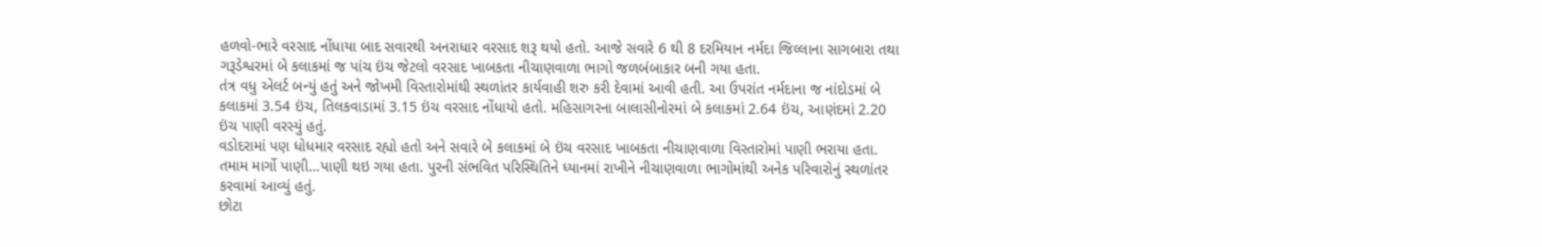હળવો-ભારે વરસાદ નોંધાયા બાદ સવારથી અનરાધાર વરસાદ શરૂ થયો હતો. આજે સવારે 6 થી 8 દરમિયાન નર્મદા જિલ્લાના સાગબારા તથા ગરૂડેશ્વરમાં બે કલાકમાં જ પાંચ ઇંચ જેટલો વરસાદ ખાબકતા નીચાણવાળા ભાગો જળબંબાકાર બની ગયા હતા.
તંત્ર વધુ એલર્ટ બન્યું હતું અને જોખમી વિસ્તારોમાંથી સ્થળાંતર કાર્યવાહી શરુ કરી દેવામાં આવી હતી. આ ઉપરાંત નર્મદાના જ નાંદોડમાં બે કલાકમાં 3.54 ઇંચ, તિલકવાડામાં 3.15 ઇંચ વરસાદ નોંધાયો હતો. મહિસાગરના બાલાસીનોરમાં બે કલાકમાં 2.64 ઇંચ, આણંદમાં 2.20 ઇંચ પાણી વરસ્યું હતું.
વડોદરામાં પણ ધોધમાર વરસાદ રહ્યો હતો અને સવારે બે કલાકમાં બે ઇંચ વરસાદ ખાબકતા નીચાણવાળા વિસ્તારોમાં પાણી ભરાયા હતા. તમામ માર્ગો પાણી…પાણી થઇ ગયા હતા. પુરની સંભવિત પરિસ્થિતિને ધ્યાનમાં રાખીને નીચાણવાળા ભાગોમાંથી અનેક પરિવારોનું સ્થળાંતર કરવામાં આવ્યું હતું.
છોટા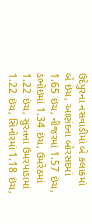ઉદેપુરના નસવાડીમાં બે કલાકમાં બે ઇંચ, આણંદના બોરસદમાં 1.65 ઇંચ, નીજરમાં 1.57 ઇંચ, ડભોઇમાં 1.34 ઇંચ, ઉમરેઠમાં 1.22 ઇંચ, સુરતના ઉમરપાડામાં 1.22 ઇંચ, સિનોરમાં 1.18 ઇંચ,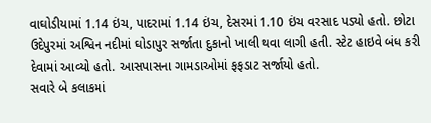વાઘોડીયામાં 1.14 ઇંચ, પાદરામાં 1.14 ઇંચ, દેસરમાં 1.10 ઇંચ વરસાદ પડ્યો હતો. છોટા ઉદેપુરમાં અશ્વિન નદીમાં ઘોડાપુર સર્જાતા દુકાનો ખાલી થવા લાગી હતી. સ્ટેટ હાઇવે બંધ કરી દેવામાં આવ્યો હતો. આસપાસના ગામડાઓમાં ફફડાટ સર્જાયો હતો.
સવારે બે કલાકમાં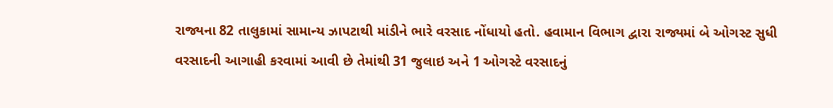રાજ્યના 82 તાલુકામાં સામાન્ય ઝાપટાથી માંડીને ભારે વરસાદ નોંધાયો હતો. હવામાન વિભાગ દ્વારા રાજ્યમાં બે ઓગસ્ટ સુધી વરસાદની આગાહી કરવામાં આવી છે તેમાંથી 31 જુલાઇ અને 1 ઓગસ્ટે વરસાદનું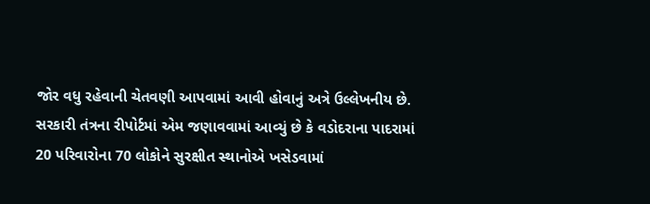જોર વધુ રહેવાની ચેતવણી આપવામાં આવી હોવાનું અત્રે ઉલ્લેખનીય છે.
સરકારી તંત્રના રીપોર્ટમાં એમ જણાવવામાં આવ્યું છે કે વડોદરાના પાદરામાં 20 પરિવારોના 70 લોકોને સુરક્ષીત સ્થાનોએ ખસેડવામાં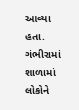આવ્યા હતા. ગંભીરામાં શાળામાં લોકોને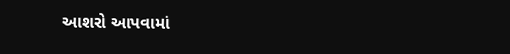આશરો આપવામાં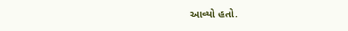આવ્યો હતો.